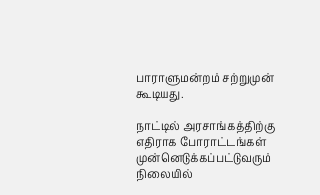பாராளுமன்றம் சற்றுமுன் கூடியது.

நாட்டில் அரசாங்கத்திற்கு எதிராக போராட்டங்கள் முன்னெடுக்கப்பட்டுவரும் நிலையில்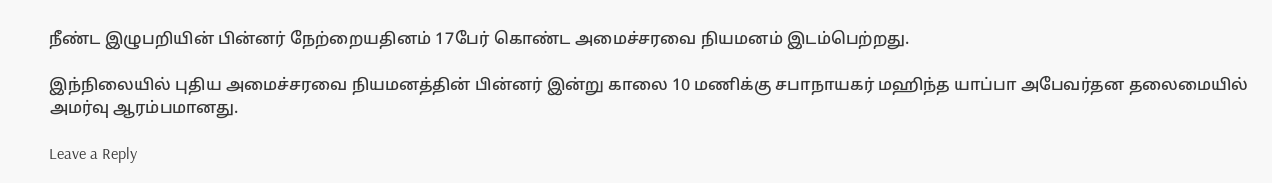நீண்ட இழுபறியின் பின்னர் நேற்றையதினம் 17பேர் கொண்ட அமைச்சரவை நியமனம் இடம்பெற்றது.

இந்நிலையில் புதிய அமைச்சரவை நியமனத்தின் பின்னர் இன்று காலை 10 மணிக்கு சபாநாயகர் மஹிந்த யாப்பா அபேவர்தன தலைமையில் அமர்வு ஆரம்பமானது.

Leave a Reply